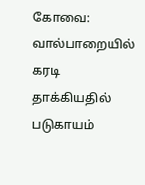கோவை: வால்பாறையில் கரடி தாக்கியதில் படுகாயம்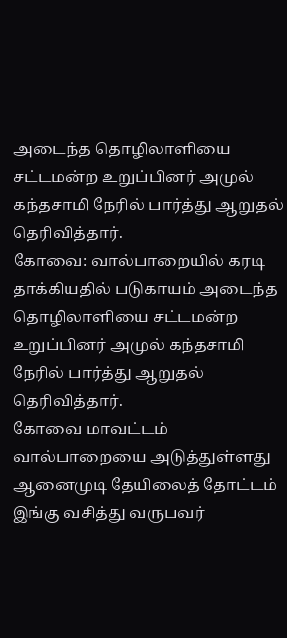அடைந்த தொழிலாளியை சட்டமன்ற உறுப்பினர் அமுல் கந்தசாமி நேரில் பார்த்து ஆறுதல் தெரிவித்தார்.
கோவை: வால்பாறையில் கரடி தாக்கியதில் படுகாயம் அடைந்த தொழிலாளியை சட்டமன்ற உறுப்பினர் அமுல் கந்தசாமி நேரில் பார்த்து ஆறுதல் தெரிவித்தார்.
கோவை மாவட்டம் வால்பாறையை அடுத்துள்ளது ஆனைமுடி தேயிலைத் தோட்டம் இங்கு வசித்து வருபவர்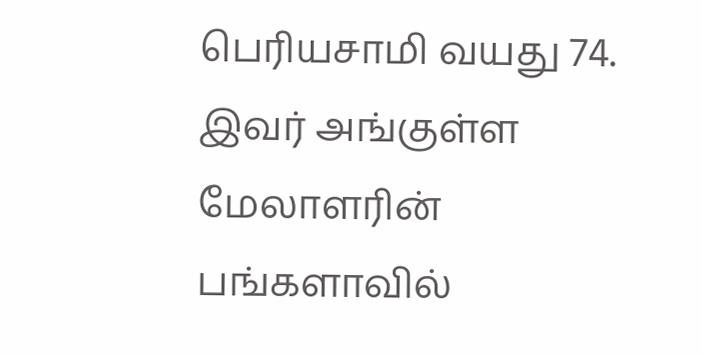பெரியசாமி வயது 74. இவர் அங்குள்ள மேலாளரின் பங்களாவில்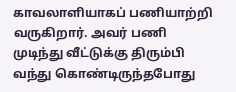காவலாளியாகப் பணியாற்றி வருகிறார். அவர் பணி முடிந்து வீட்டுக்கு திரும்பி வந்து கொண்டிருந்தபோது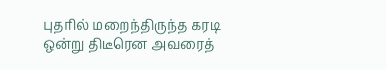புதரில் மறைந்திருந்த கரடி ஒன்று திடீரென அவரைத்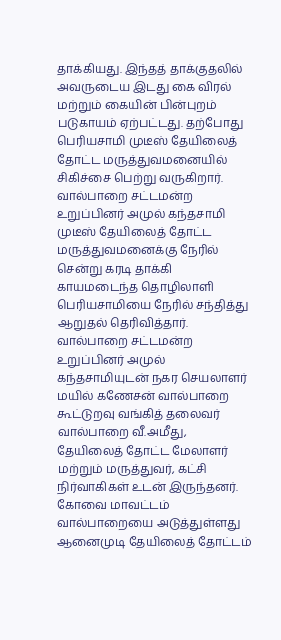தாக்கியது. இந்தத் தாக்குதலில் அவருடைய இடது கை விரல் மற்றும் கையின் பின்புறம் படுகாயம் ஏற்பட்டது. தற்போது பெரியசாமி முடீஸ் தேயிலைத் தோட்ட மருத்துவமனையில் சிகிச்சை பெற்று வருகிறார்.
வால்பாறை சட்டமன்ற உறுப்பினர் அமுல் கந்தசாமி முடீஸ் தேயிலைத் தோட்ட மருத்துவமனைக்கு நேரில் சென்று கரடி தாக்கி காயமடைந்த தொழிலாளி பெரியசாமியை நேரில் சந்தித்து ஆறுதல் தெரிவித்தார். வால்பாறை சட்டமன்ற உறுப்பினர் அமுல் கந்தசாமியுடன் நகர செயலாளர் மயில் கணேசன் வால்பாறை கூட்டுறவு வங்கித் தலைவர் வால்பாறை வீ.அமீது, தேயிலைத் தோட்ட மேலாளர் மற்றும் மருத்துவர், கட்சி நிர்வாகிகள் உடன் இருந்தனர்.
கோவை மாவட்டம் வால்பாறையை அடுத்துள்ளது ஆனைமுடி தேயிலைத் தோட்டம்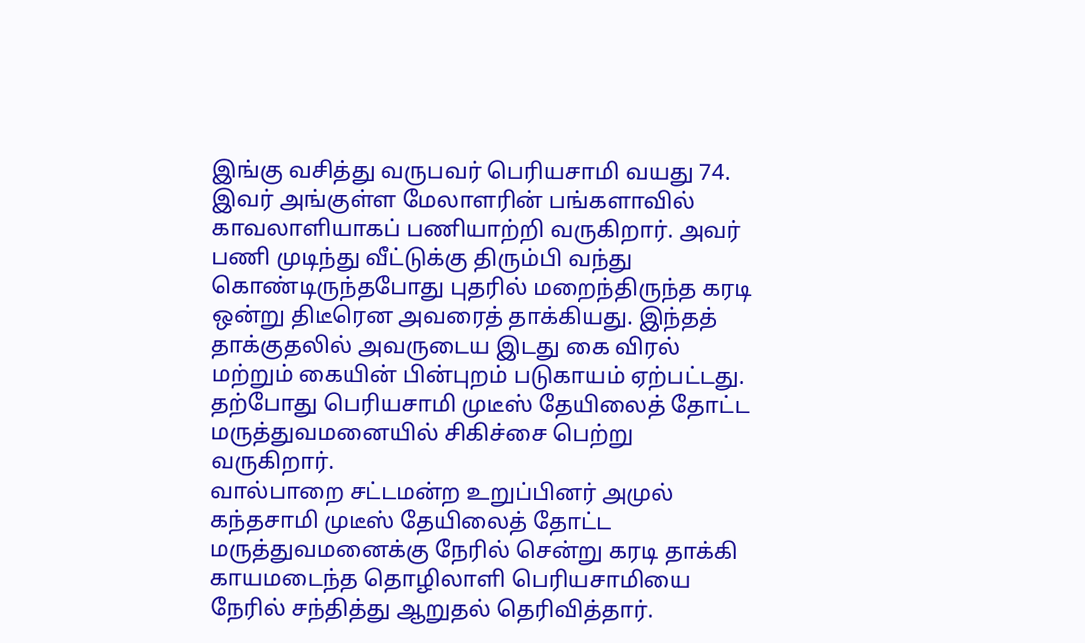இங்கு வசித்து வருபவர் பெரியசாமி வயது 74. இவர் அங்குள்ள மேலாளரின் பங்களாவில் காவலாளியாகப் பணியாற்றி வருகிறார். அவர் பணி முடிந்து வீட்டுக்கு திரும்பி வந்து கொண்டிருந்தபோது புதரில் மறைந்திருந்த கரடி ஒன்று திடீரென அவரைத் தாக்கியது. இந்தத் தாக்குதலில் அவருடைய இடது கை விரல் மற்றும் கையின் பின்புறம் படுகாயம் ஏற்பட்டது. தற்போது பெரியசாமி முடீஸ் தேயிலைத் தோட்ட மருத்துவமனையில் சிகிச்சை பெற்று வருகிறார்.
வால்பாறை சட்டமன்ற உறுப்பினர் அமுல் கந்தசாமி முடீஸ் தேயிலைத் தோட்ட மருத்துவமனைக்கு நேரில் சென்று கரடி தாக்கி காயமடைந்த தொழிலாளி பெரியசாமியை நேரில் சந்தித்து ஆறுதல் தெரிவித்தார்.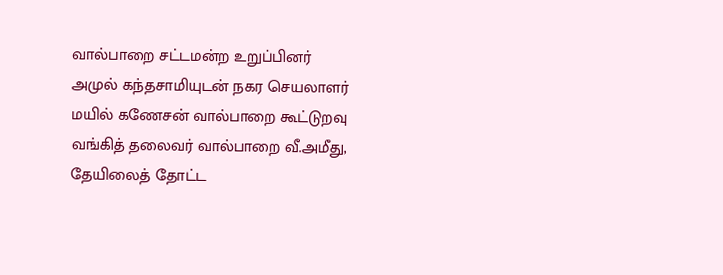வால்பாறை சட்டமன்ற உறுப்பினர் அமுல் கந்தசாமியுடன் நகர செயலாளர் மயில் கணேசன் வால்பாறை கூட்டுறவு வங்கித் தலைவர் வால்பாறை வீ.அமீது, தேயிலைத் தோட்ட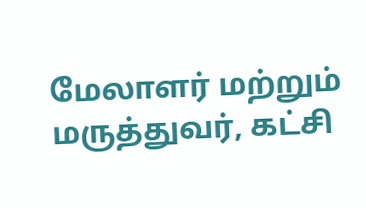மேலாளர் மற்றும் மருத்துவர், கட்சி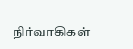நிர்வாகிகள்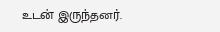உடன் இருந்தனர்.